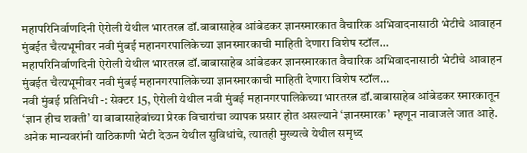महापरिनिर्वाणदिनी ऐरोली येथील भारतरत्न डॉ.बाबासाहेब आंबेडकर ज्ञानस्मारकात वैचारिक अभिवादनासाठी भेटीचे आवाहन मुंबईत चैत्यभूमीवर नवी मुंबई महानगरपालिकेच्या ज्ञानस्मारकाची माहिती देणारा विशेष स्टॉल…
महापरिनिर्वाणदिनी ऐरोली येथील भारतरत्न डॉ.बाबासाहेब आंबेडकर ज्ञानस्मारकात वैचारिक अभिवादनासाठी भेटीचे आवाहन मुंबईत चैत्यभूमीवर नवी मुंबई महानगरपालिकेच्या ज्ञानस्मारकाची माहिती देणारा विशेष स्टॉल…
नवी मुंबई प्रतिनिधी -: सेक्टर 15, ऐरोली येथील नवी मुंबई महानगरपालिकेच्या भारतरत्न डॉ.बाबासाहेब आंबेडकर स्मारकातून ‘ज्ञान हीच शक्ती’ या बाबासाहेबांच्या प्रेरक विचारांचा व्यापक प्रसार होत असल्याने ‘ज्ञानस्मारक’ म्हणून नावाजले जात आहे. अनेक मान्यवरांनी याठिकाणी भेटी देऊन येथील सुविधांचे, त्यातही मुख्यत्वे येथील समृध्द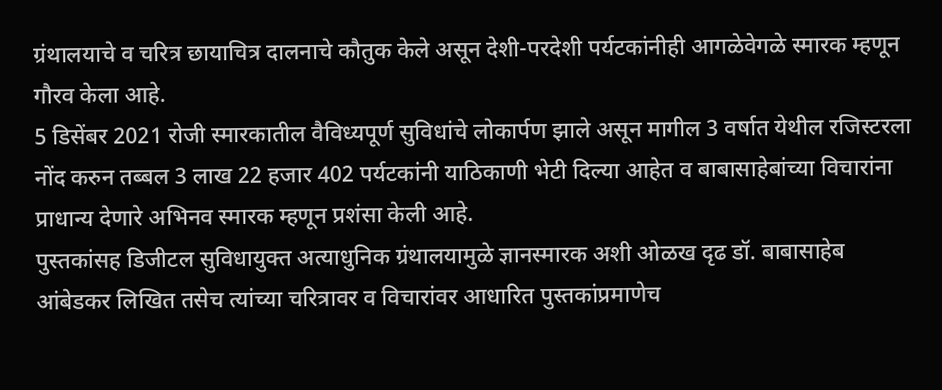ग्रंथालयाचे व चरित्र छायाचित्र दालनाचे कौतुक केले असून देशी-परदेशी पर्यटकांनीही आगळेवेगळे स्मारक म्हणून गौरव केला आहे.
5 डिसेंबर 2021 रोजी स्मारकातील वैविध्यपूर्ण सुविधांचे लोकार्पण झाले असून मागील 3 वर्षात येथील रजिस्टरला नोंद करुन तब्बल 3 लाख 22 हजार 402 पर्यटकांनी याठिकाणी भेटी दिल्या आहेत व बाबासाहेबांच्या विचारांना प्राधान्य देणारे अभिनव स्मारक म्हणून प्रशंसा केली आहे.
पुस्तकांसह डिजीटल सुविधायुक्त अत्याधुनिक ग्रंथालयामुळे ज्ञानस्मारक अशी ओळख दृढ डॉ. बाबासाहेब आंबेडकर लिखित तसेच त्यांच्या चरित्रावर व विचारांवर आधारित पुस्तकांप्रमाणेच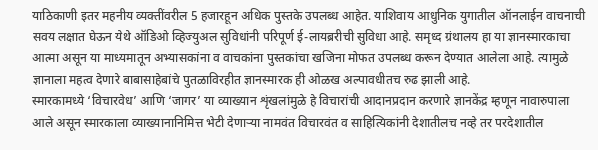याठिकाणी इतर महनीय व्यक्तींवरील 5 हजारहून अधिक पुस्तके उपलब्ध आहेत. याशिवाय आधुनिक युगातील ऑनलाईन वाचनाची सवय लक्षात घेऊन येथे ऑडिओ व्हिज्युअल सुविधांनी परिपूर्ण ई-लायब्ररीची सुविधा आहे. समृध्द ग्रंथालय हा या ज्ञानस्मारकाचा आत्मा असून या माध्यमातून अभ्यासकांना व वाचकांना पुस्तकांचा खजिना मोफत उपलब्ध करून देण्यात आलेला आहे. त्यामुळे ज्ञानाला महत्व देणारे बाबासाहेबांचे पुतळाविरहीत ज्ञानस्मारक ही ओळख अल्पावधीतच रुढ झाली आहे.
स्मारकामध्ये ‘विचारवेध’ आणि ‘जागर’ या व्याख्यान शृंखलांमुळे हे विचारांची आदानप्रदान करणारे ज्ञानकेंद्र म्हणून नावारुपाला आले असून स्मारकाला व्याख्यानानिमित्त भेटी देणाऱ्या नामवंत विचारवंत व साहित्यिकांनी देशातीलच नव्हे तर परदेशातील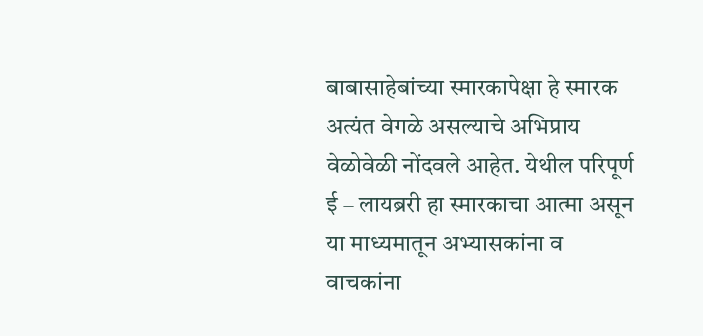बाबासाहेबांच्या स्मारकापेक्षा हे स्मारक अत्यंत वेगळे असल्याचे अभिप्राय वेळोवेळी नोंदवले आहेत. येथील परिपूर्ण ई – लायब्ररी हा स्मारकाचा आत्मा असून या माध्यमातून अभ्यासकांना व वाचकांना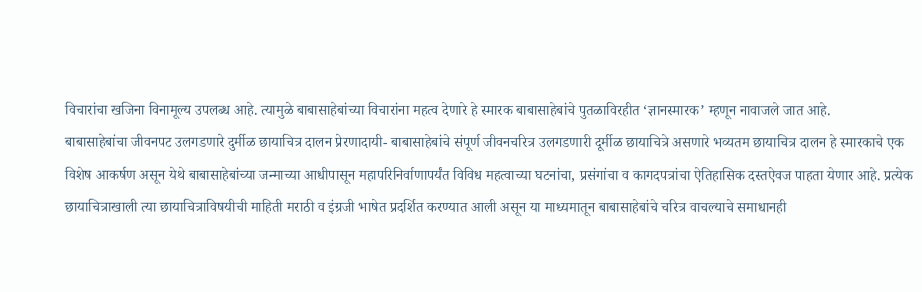विचारांचा खजिना विनामूल्य उपलब्ध आहे. त्यामुळे बाबासाहेबांच्या विचारांना महत्व देणारे हे स्मारक बाबासाहेबांचे पुतळाविरहीत ‘ज्ञानस्मारक’ म्हणून नावाजले जात आहे.
बाबासाहेबांचा जीवनपट उलगडणारे दुर्मीळ छायाचित्र दालन प्रेरणादायी- बाबासाहेबांचे संपूर्ण जीवनचरित्र उलगडणारी दूर्मीळ छायाचित्रे असणारे भव्यतम छायाचित्र दालन हे स्मारकाचे एक विशेष आकर्षण असून येथे बाबासाहेबांच्या जन्माच्या आधीपासून महापरिनिर्वाणापर्यंत विविध महत्वाच्या घटनांचा, प्रसंगांचा व कागदपत्रांचा ऐतिहासिक दस्तऐवज पाहता येणार आहे. प्रत्येक छायाचित्राखाली त्या छायाचित्राविषयीची माहिती मराठी व इंग्रजी भाषेत प्रदर्शित करण्यात आली असून या माध्यमातून बाबासाहेबांचे चरित्र वाचल्याचे समाधानही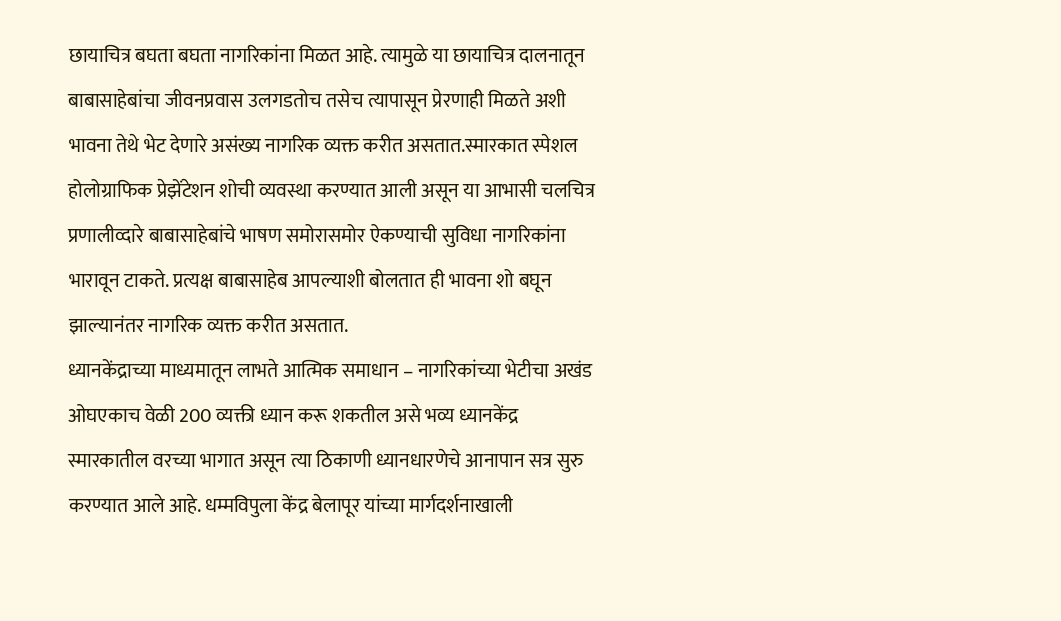छायाचित्र बघता बघता नागरिकांना मिळत आहे. त्यामुळे या छायाचित्र दालनातून बाबासाहेबांचा जीवनप्रवास उलगडतोच तसेच त्यापासून प्रेरणाही मिळते अशी भावना तेथे भेट देणारे असंख्य नागरिक व्यक्त करीत असतात.स्मारकात स्पेशल होलोग्राफिक प्रेझेंटेशन शोची व्यवस्था करण्यात आली असून या आभासी चलचित्र प्रणालीव्दारे बाबासाहेबांचे भाषण समोरासमोर ऐकण्याची सुविधा नागरिकांना भारावून टाकते. प्रत्यक्ष बाबासाहेब आपल्याशी बोलतात ही भावना शो बघून झाल्यानंतर नागरिक व्यक्त करीत असतात.
ध्यानकेंद्राच्या माध्यमातून लाभते आत्मिक समाधान – नागरिकांच्या भेटीचा अखंड ओघएकाच वेळी 200 व्यक्ती ध्यान करू शकतील असे भव्य ध्यानकेंद्र स्मारकातील वरच्या भागात असून त्या ठिकाणी ध्यानधारणेचे आनापान सत्र सुरु करण्यात आले आहे. धम्मविपुला केंद्र बेलापूर यांच्या मार्गदर्शनाखाली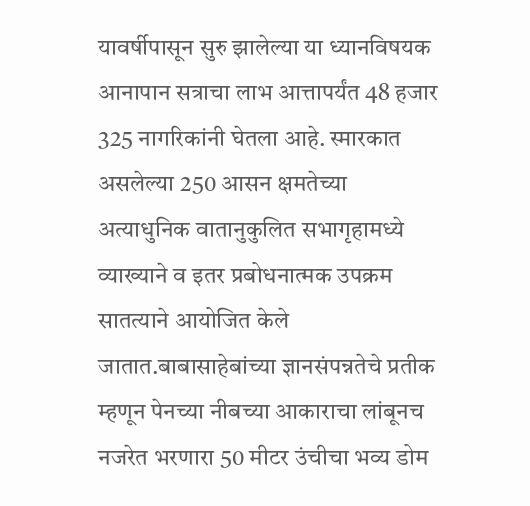यावर्षीपासून सुरु झालेल्या या ध्यानविषयक आनापान सत्राचा लाभ आत्तापर्यंत 48 हजार 325 नागरिकांनी घेतला आहे. स्मारकात असलेल्या 250 आसन क्षमतेच्या अत्याधुनिक वातानुकुलित सभागृहामध्ये व्याख्याने व इतर प्रबोधनात्मक उपक्रम सातत्याने आयोजित केले जातात.बाबासाहेबांच्या ज्ञानसंपन्नतेचे प्रतीक म्हणून पेनच्या नीबच्या आकाराचा लांबूनच नजरेत भरणारा 50 मीटर उंचीचा भव्य डोम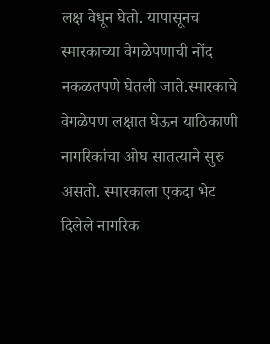लक्ष वेधून घेतो. यापासूनच स्मारकाच्या वेगळेपणाची नोंद नकळतपणे घेतली जाते.स्मारकाचे वेगळेपण लक्षात घेऊन याठिकाणी नागरिकांचा ओघ सातत्याने सुरु असतो. स्मारकाला एकदा भेट दिलेले नागरिक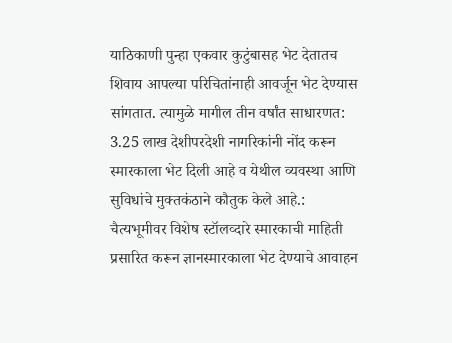याठिकाणी पुन्हा एकवार कुटुंबासह भेट देतातच शिवाय आपल्या परिचितांनाही आवर्जून भेट देण्यास सांगतात. त्यामुळे मागील तीन वर्षांत साधारणत: 3.25 लाख देशीपरदेशी नागरिकांनी नोंद करून स्मारकाला भेट दिली आहे व येथील व्यवस्था आणि सुविधांचे मुक्तकंठाने कौतुक केले आहे.: चैत्यभूमीवर विशेष स्टॉलव्दारे स्मारकाची माहिती प्रसारित करून ज्ञानस्मारकाला भेट देण्याचे आवाहन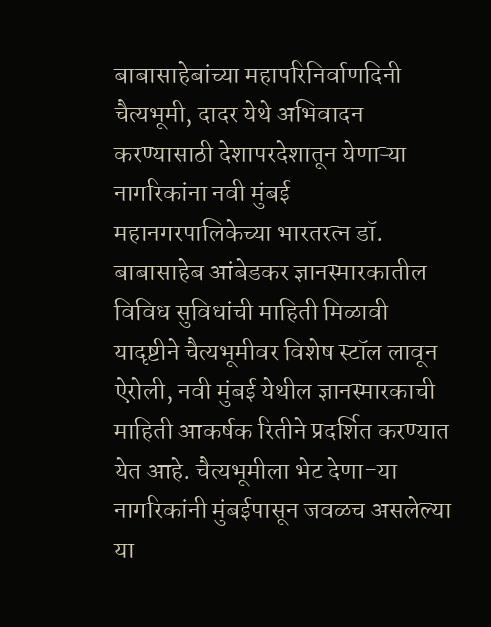बाबासाहेबांच्या महापरिनिर्वाणदिनी चैत्यभूमी, दादर येथे अभिवादन करण्यासाठी देशापरदेशातून येणाऱ्या नागरिकांना नवी मुंबई महानगरपालिकेच्या भारतरत्न डॉ. बाबासाहेब आंबेडकर ज्ञानस्मारकातील विविध सुविधांची माहिती मिळावी यादृष्टीने चैत्यभूमीवर विशेष स्टॉल लावून ऐरोली, नवी मुंबई येथील ज्ञानस्मारकाची माहिती आकर्षक रितीने प्रदर्शित करण्यात येत आहे. चैत्यभूमीला भेट देणा-या नागरिकांनी मुंबईपासून जवळच असलेल्या या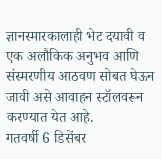ज्ञानस्मारकालाही भेट दयावी व एक अलौकिक अनुभव आणि संस्मरणीय आठवण सोबत घेऊन जावी असे आवाहन स्टॉलवरून करण्यात येत आहे.
गतवर्षी 6 डिसेंबर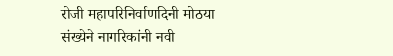रोजी महापरिनिर्वाणदिनी मोठया संख्येने नागरिकांनी नवी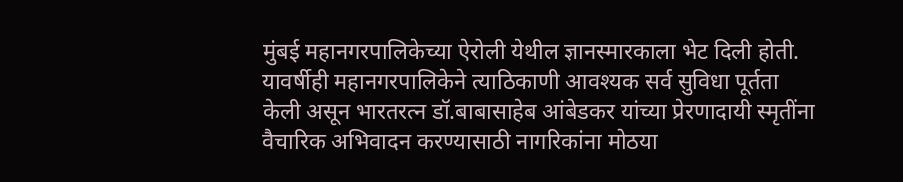मुंबई महानगरपालिकेच्या ऐरोली येथील ज्ञानस्मारकाला भेट दिली होती. यावर्षीही महानगरपालिकेने त्याठिकाणी आवश्यक सर्व सुविधा पूर्तता केली असून भारतरत्न डॉ.बाबासाहेब आंबेडकर यांच्या प्रेरणादायी स्मृतींना वैचारिक अभिवादन करण्यासाठी नागरिकांना मोठया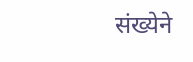संख्येने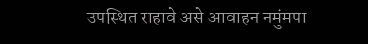उपस्थित राहावे असे आवाहन नमुंमपा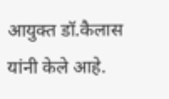आयुक्त डॉ.कैलास यांनी केले आहे.